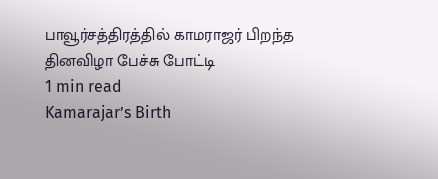பாவூர்சத்திரத்தில் காமராஜர் பிறந்த தினவிழா பேச்சு போட்டி
1 min read
Kamarajar’s Birth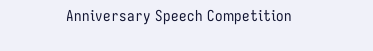Anniversary Speech Competition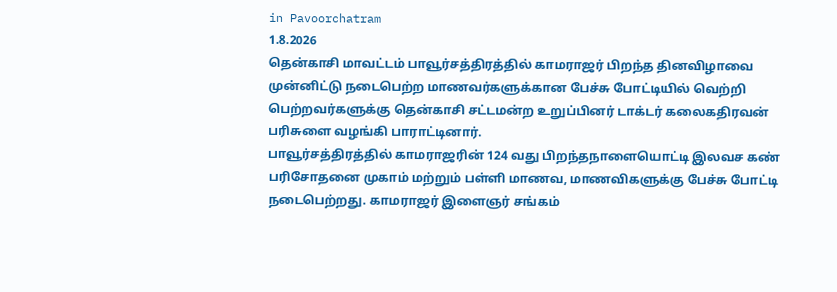in Pavoorchatram
1.8.2026
தென்காசி மாவட்டம் பாவூர்சத்திரத்தில் காமராஜர் பிறந்த தினவிழாவை முன்னிட்டு நடைபெற்ற மாணவர்களுக்கான பேச்சு போட்டியில் வெற்றி பெற்றவர்களுக்கு தென்காசி சட்டமன்ற உறுப்பினர் டாக்டர் கலைகதிரவன் பரிசுளை வழங்கி பாராட்டினார்.
பாவூர்சத்திரத்தில் காமராஜரின் 124 வது பிறந்தநாளையொட்டி இலவச கண் பரிசோதனை முகாம் மற்றும் பள்ளி மாணவ, மாணவிகளுக்கு பேச்சு போட்டி நடைபெற்றது. காமராஜர் இளைஞர் சங்கம்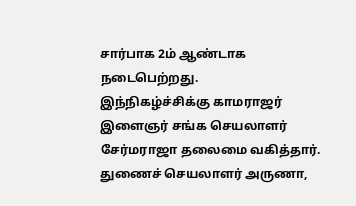சார்பாக 2ம் ஆண்டாக நடைபெற்றது.
இந்நிகழ்ச்சிக்கு காமராஜர் இளைஞர் சங்க செயலாளர் சேர்மராஜா தலைமை வகித்தார். துணைச் செயலாளர் அருணா,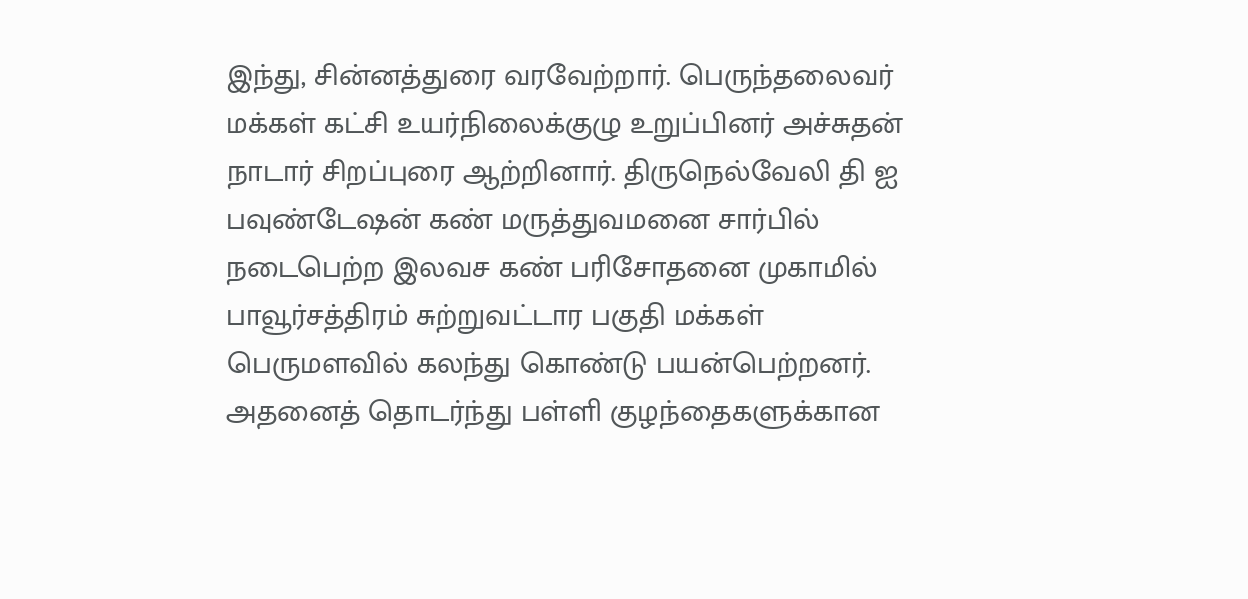இந்து, சின்னத்துரை வரவேற்றார். பெருந்தலைவர் மக்கள் கட்சி உயர்நிலைக்குழு உறுப்பினர் அச்சுதன் நாடார் சிறப்புரை ஆற்றினார். திருநெல்வேலி தி ஐ பவுண்டேஷன் கண் மருத்துவமனை சார்பில் நடைபெற்ற இலவச கண் பரிசோதனை முகாமில் பாவூர்சத்திரம் சுற்றுவட்டார பகுதி மக்கள் பெருமளவில் கலந்து கொண்டு பயன்பெற்றனர்.
அதனைத் தொடர்ந்து பள்ளி குழந்தைகளுக்கான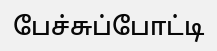பேச்சுப்போட்டி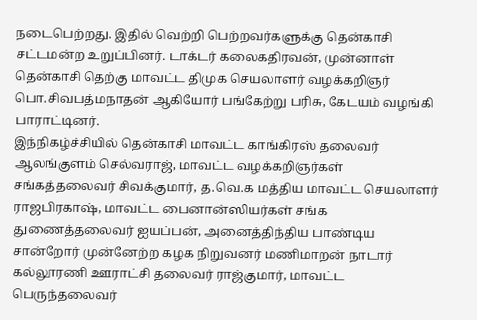நடைபெற்றது. இதில் வெற்றி பெற்றவர்களுக்கு தென்காசி சட்டமன்ற உறுப்பினர். டாக்டர் கலைகதிரவன், முன்னாள் தென்காசி தெற்கு மாவட்ட திமுக செயலாளர் வழக்கறிஞர் பொ.சிவபத்மநாதன் ஆகியோர் பங்கேற்று பரிசு, கேடயம் வழங்கி பாராட்டினர்.
இந்நிகழ்ச்சியில் தென்காசி மாவட்ட காங்கிரஸ் தலைவர் ஆலங்குளம் செல்வராஜ், மாவட்ட வழக்கறிஞர்கள் சங்கத்தலைவர் சிவக்குமார், த.வெ.க மத்திய மாவட்ட செயலாளர் ராஜபிரகாஷ், மாவட்ட பைனான்ஸியர்கள் சங்க துணைத்தலைவர் ஐயப்பன், அனைத்திந்திய பாண்டிய சான்றோர் முன்னேற்ற கழக நிறுவனர் மணிமாறன் நாடார் கல்லூரணி ஊராட்சி தலைவர் ராஜ்குமார், மாவட்ட பெருந்தலைவர்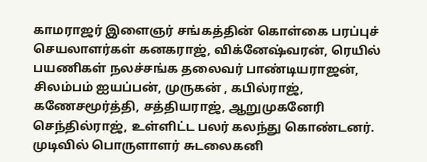காமராஜர் இளைஞர் சங்கத்தின் கொள்கை பரப்புச் செயலாளர்கள் கனகராஜ், விக்னேஷ்வரன், ரெயில் பயணிகள் நலச்சங்க தலைவர் பாண்டியராஜன், சிலம்பம் ஐயப்பன், முருகன் , கபில்ராஜ், கணேசமூர்த்தி, சத்தியராஜ், ஆறுமுகனேரி செந்தில்ராஜ், உள்ளிட்ட பலர் கலந்து கொண்டனர். முடிவில் பொருளாளர் சுடலைகனி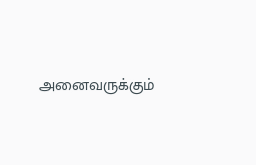அனைவருக்கும்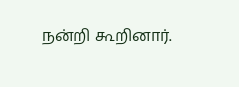நன்றி கூறினார்.